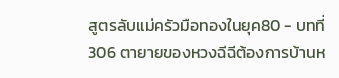สูตรลับแม่ครัวมือทองในยุค80 - บทที่ 306 ตายายของหวงฉีฉีต้องการบ้านห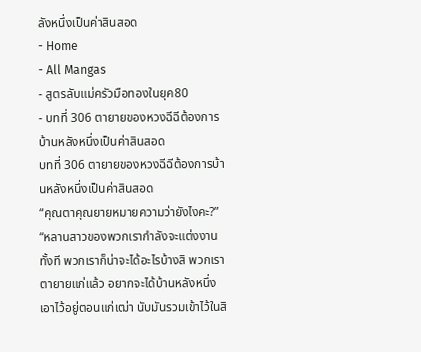ลังหนึ่งเป็นค่าสินสอด
- Home
- All Mangas
- สูตรลับแม่ครัวมือทองในยุค80
- บทที่ 306 ตายายของหวงฉีฉีต้องการบ้านหลังหนึ่งเป็นค่าสินสอด
บทที่ 306 ตายายของหวงฉีฉีต้องการบ้านหลังหนึ่งเป็นค่าสินสอด
“คุณตาคุณยายหมายความว่ายังไงคะ?”
“หลานสาวของพวกเรากำลังจะแต่งงานทั้งที พวกเราก็น่าจะได้อะไรบ้างสิ พวกเราตายายแก่แล้ว อยากจะได้บ้านหลังหนึ่งเอาไว้อยู่ตอนแก่เฒ่า นับมันรวมเข้าไว้ในสิ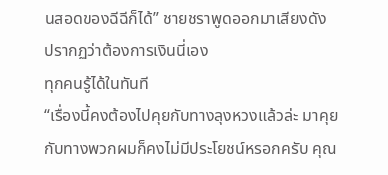นสอดของฉีฉีก็ได้” ชายชราพูดออกมาเสียงดัง
ปรากฏว่าต้องการเงินนี่เอง
ทุกคนรู้ได้ในทันที
“เรื่องนี้คงต้องไปคุยกับทางลุงหวงแล้วล่ะ มาคุยกับทางพวกผมก็คงไม่มีประโยชน์หรอกครับ คุณ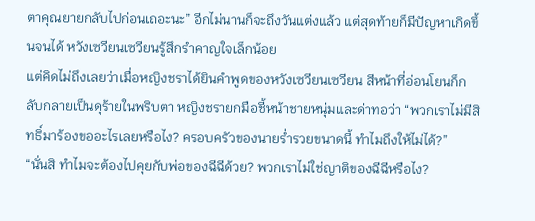ตาคุณยายกลับไปก่อนเถอะนะ” อีกไม่นานก็จะถึงวันแต่งแล้ว แต่สุดท้ายก็มีปัญหาเกิดขึ้นจนได้ หวังเซวียนเซวียนรู้สึกรำคาญใจเล็กน้อย
แต่คิดไม่ถึงเลยว่าเมื่อหญิงชราได้ยินคำพูดของหวังเซวียนเซวียน สีหน้าที่อ่อนโยนก็กลับกลายเป็นดุร้ายในพริบตา หญิงชรายกมือชี้หน้าชายหนุ่มและด่าทอว่า “พวกเราไม่มีสิทธิ์มาร้องขออะไรเลยหรือไง? ครอบครัวของนายร่ำรวยขนาดนี้ ทำไมถึงให้ไม่ได้?”
“นั่นสิ ทำไมจะต้องไปคุยกับพ่อของฉีฉีด้วย? พวกเราไม่ใช่ญาติของฉีฉีหรือไง?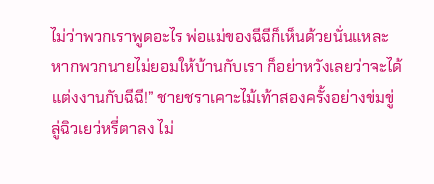ไม่ว่าพวกเราพูดอะไร พ่อแม่ของฉีฉีก็เห็นด้วยนั่นแหละ หากพวกนายไม่ยอมให้บ้านกับเรา ก็อย่าหวังเลยว่าจะได้แต่งงานกับฉีฉี!” ชายชราเคาะไม้เท้าสองครั้งอย่างข่มขู่
ลู่ฉิวเยว่หรี่ตาลง ไม่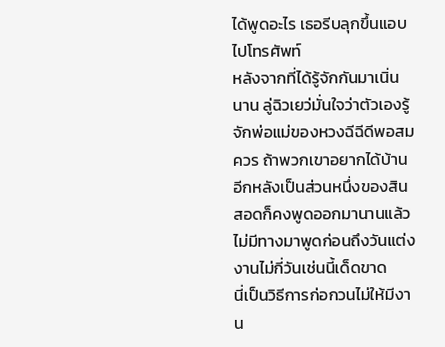ได้พูดอะไร เธอรีบลุกขึ้นแอบไปโทรศัพท์
หลังจากที่ได้รู้จักกันมาเนิ่นนาน ลู่ฉิวเยว่มั่นใจว่าตัวเองรู้จักพ่อแม่ของหวงฉีฉีดีพอสมควร ถ้าพวกเขาอยากได้บ้านอีกหลังเป็นส่วนหนึ่งของสินสอดก็คงพูดออกมานานแล้ว ไม่มีทางมาพูดก่อนถึงวันแต่งงานไม่กี่วันเช่นนี้เด็ดขาด
นี่เป็นวิธีการก่อกวนไม่ให้มีงาน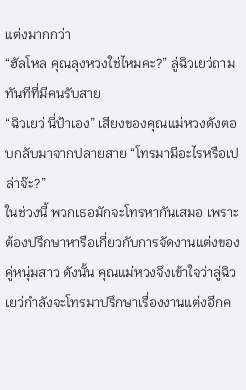แต่งมากกว่า
“ฮัลโหล คุณลุงหวงใช่ไหมคะ?” ลู่ฉิวเยว่ถามทันทีที่มีคนรับสาย
“ฉิวเยว่ นี่ป้าเอง” เสียงของคุณแม่หวงดังตอบกลับมาจากปลายสาย “โทรมามีอะไรหรือเปล่าจ๊ะ?”
ในช่วงนี้ พวกเธอมักจะโทรหากันเสมอ เพราะต้องปรึกษาหารือเกี่ยวกับการจัดงานแต่งของคู่หนุ่มสาว ดังนั้น คุณแม่หวงจึงเข้าใจว่าลู่ฉิวเยว่กำลังจะโทรมาปรึกษาเรื่องงานแต่งอีกค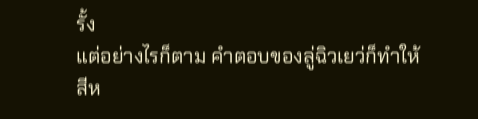รั้ง
แต่อย่างไรก็ตาม คำตอบของลู่ฉิวเยว่ก็ทำให้สีห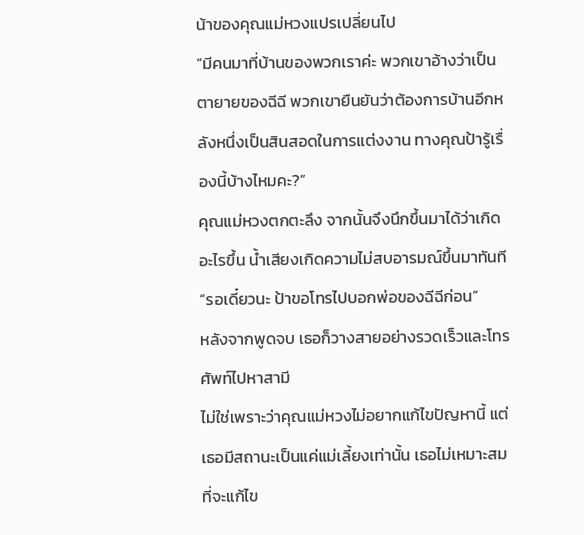น้าของคุณแม่หวงแปรเปลี่ยนไป
“มีคนมาที่บ้านของพวกเราค่ะ พวกเขาอ้างว่าเป็นตายายของฉีฉี พวกเขายืนยันว่าต้องการบ้านอีกหลังหนึ่งเป็นสินสอดในการแต่งงาน ทางคุณป้ารู้เรื่องนี้บ้างไหมคะ?”
คุณแม่หวงตกตะลึง จากนั้นจึงนึกขึ้นมาได้ว่าเกิดอะไรขึ้น น้ำเสียงเกิดความไม่สบอารมณ์ขึ้นมาทันที “รอเดี๋ยวนะ ป้าขอโทรไปบอกพ่อของฉีฉีก่อน”
หลังจากพูดจบ เธอก็วางสายอย่างรวดเร็วและโทรศัพท์ไปหาสามี
ไม่ใช่เพราะว่าคุณแม่หวงไม่อยากแก้ไขปัญหานี้ แต่เธอมีสถานะเป็นแค่แม่เลี้ยงเท่านั้น เธอไม่เหมาะสมที่จะแก้ไข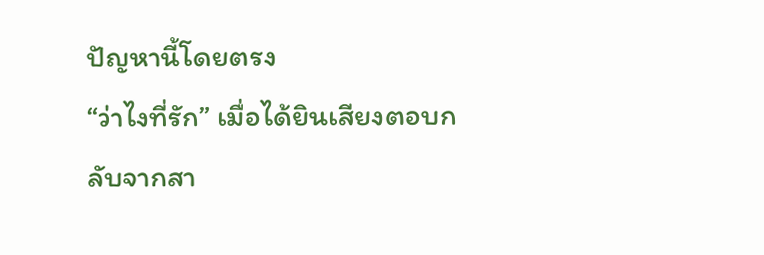ปัญหานี้โดยตรง
“ว่าไงที่รัก” เมื่อได้ยินเสียงตอบกลับจากสา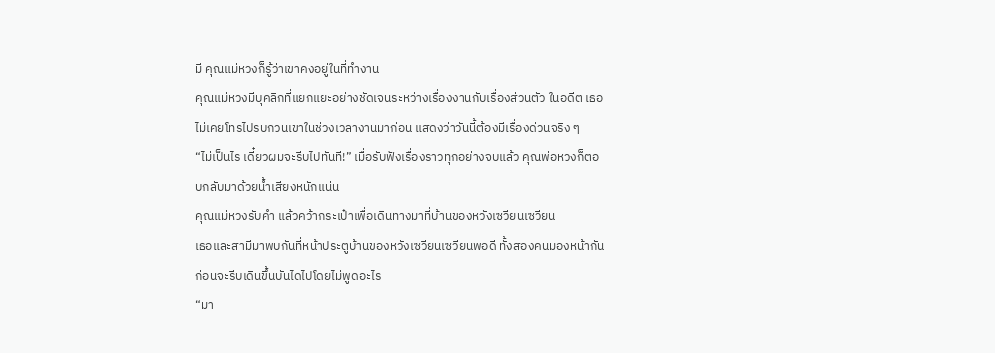มี คุณแม่หวงก็รู้ว่าเขาคงอยู่ในที่ทำงาน
คุณแม่หวงมีบุคลิกที่แยกแยะอย่างชัดเจนระหว่างเรื่องงานกับเรื่องส่วนตัว ในอดีต เธอไม่เคยโทรไปรบกวนเขาในช่วงเวลางานมาก่อน แสดงว่าวันนี้ต้องมีเรื่องด่วนจริง ๆ
“ไม่เป็นไร เดี๋ยวผมจะรีบไปทันที!” เมื่อรับฟังเรื่องราวทุกอย่างจบแล้ว คุณพ่อหวงก็ตอบกลับมาด้วยน้ำเสียงหนักแน่น
คุณแม่หวงรับคำ แล้วคว้ากระเป๋าเพื่อเดินทางมาที่บ้านของหวังเซวียนเซวียน
เธอและสามีมาพบกันที่หน้าประตูบ้านของหวังเซวียนเซวียนพอดี ทั้งสองคนมองหน้ากัน ก่อนจะรีบเดินขึ้นบันไดไปโดยไม่พูดอะไร
“มา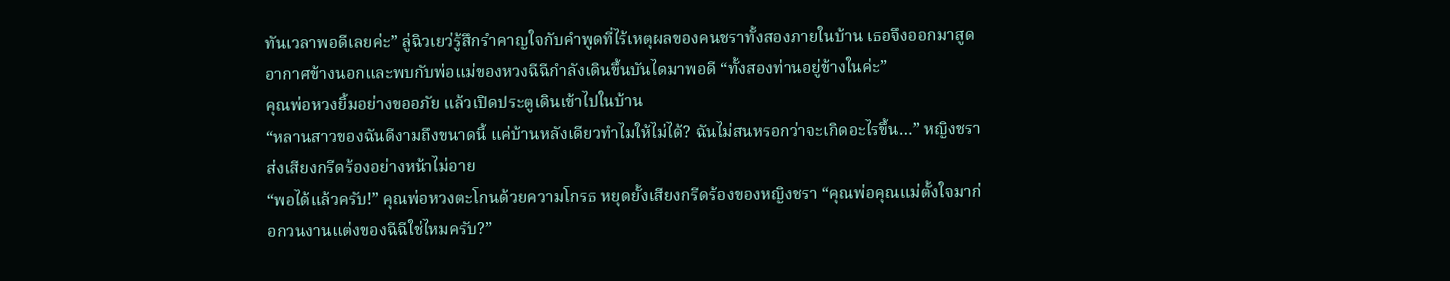ทันเวลาพอดีเลยค่ะ” ลู่ฉิวเยว่รู้สึกรำคาญใจกับคำพูดที่ไร้เหตุผลของคนชราทั้งสองภายในบ้าน เธอจึงออกมาสูดอากาศข้างนอกและพบกับพ่อแม่ของหวงฉีฉีกำลังเดินขึ้นบันไดมาพอดี “ทั้งสองท่านอยู่ข้างในค่ะ”
คุณพ่อหวงยิ้มอย่างขออภัย แล้วเปิดประตูเดินเข้าไปในบ้าน
“หลานสาวของฉันดีงามถึงขนาดนี้ แค่บ้านหลังเดียวทำไมให้ไม่ได้? ฉันไม่สนหรอกว่าจะเกิดอะไรขึ้น…” หญิงชราส่งเสียงกรีดร้องอย่างหน้าไม่อาย
“พอได้แล้วครับ!” คุณพ่อหวงตะโกนด้วยความโกรธ หยุดยั้งเสียงกรีดร้องของหญิงชรา “คุณพ่อคุณแม่ตั้งใจมาก่อกวนงานแต่งของฉีฉีใช่ไหมครับ?”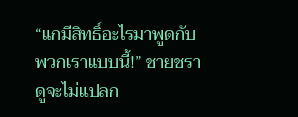“แกมีสิทธิ์อะไรมาพูดกับพวกเราแบบนี้!” ชายชราดูจะไม่แปลก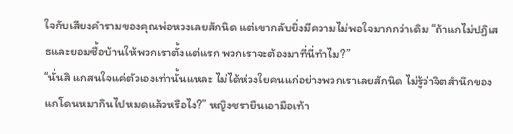ใจกับเสียงคำรามของคุณพ่อหวงเลยสักนิด แต่เขากลับยิ่งมีความไม่พอใจมากกว่าเดิม “ถ้าแกไม่ปฏิเสธและยอมซื้อบ้านให้พวกเราตั้งแต่แรก พวกเราจะต้องมาที่นี่ทำไม?”
“นั่นสิ แกสนใจแค่ตัวเองเท่านั้นแหละ ไม่ได้ห่วงใยคนแก่อย่างพวกเราเลยสักนิด ไม่รู้ว่าจิตสำนึกของแกโดนหมากินไปหมดแล้วหรือไง?” หญิงชรายืนเอามือเท้า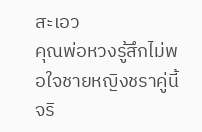สะเอว
คุณพ่อหวงรู้สึกไม่พอใจชายหญิงชราคู่นี้จริ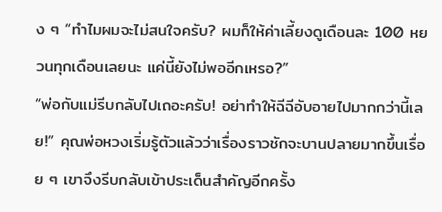ง ๆ “ทำไมผมจะไม่สนใจครับ? ผมก็ให้ค่าเลี้ยงดูเดือนละ 100 หยวนทุกเดือนเลยนะ แค่นี้ยังไม่พออีกเหรอ?”
“พ่อกับแม่รีบกลับไปเถอะครับ! อย่าทำให้ฉีฉีอับอายไปมากกว่านี้เลย!” คุณพ่อหวงเริ่มรู้ตัวแล้วว่าเรื่องราวชักจะบานปลายมากขึ้นเรื่อย ๆ เขาจึงรีบกลับเข้าประเด็นสำคัญอีกครั้ง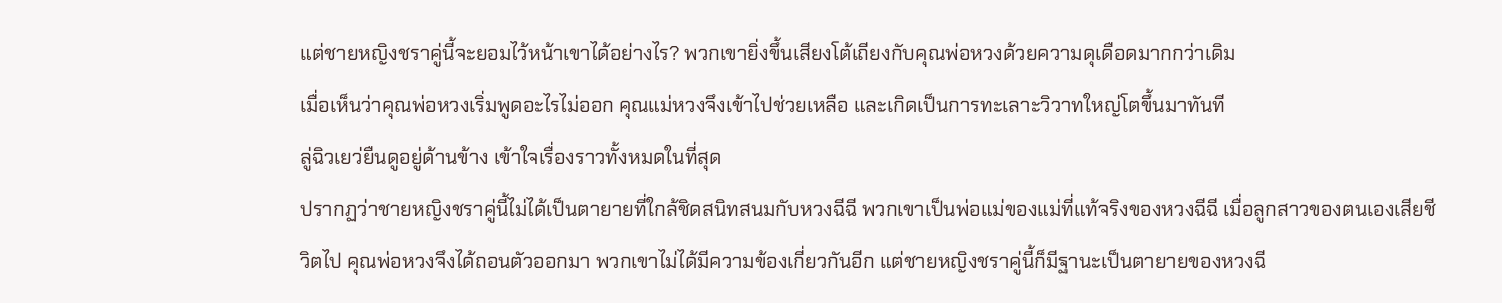แต่ชายหญิงชราคู่นี้จะยอมไว้หน้าเขาได้อย่างไร? พวกเขายิ่งขึ้นเสียงโต้เถียงกับคุณพ่อหวงด้วยความดุเดือดมากกว่าเดิม
เมื่อเห็นว่าคุณพ่อหวงเริ่มพูดอะไรไม่ออก คุณแม่หวงจึงเข้าไปช่วยเหลือ และเกิดเป็นการทะเลาะวิวาทใหญ่โตขึ้นมาทันที
ลู่ฉิวเยว่ยืนดูอยู่ด้านข้าง เข้าใจเรื่องราวทั้งหมดในที่สุด
ปรากฏว่าชายหญิงชราคู่นี้ไม่ได้เป็นตายายที่ใกล้ชิดสนิทสนมกับหวงฉีฉี พวกเขาเป็นพ่อแม่ของแม่ที่แท้จริงของหวงฉีฉี เมื่อลูกสาวของตนเองเสียชีวิตไป คุณพ่อหวงจึงได้ถอนตัวออกมา พวกเขาไม่ได้มีความข้องเกี่ยวกันอีก แต่ชายหญิงชราคู่นี้ก็มีฐานะเป็นตายายของหวงฉี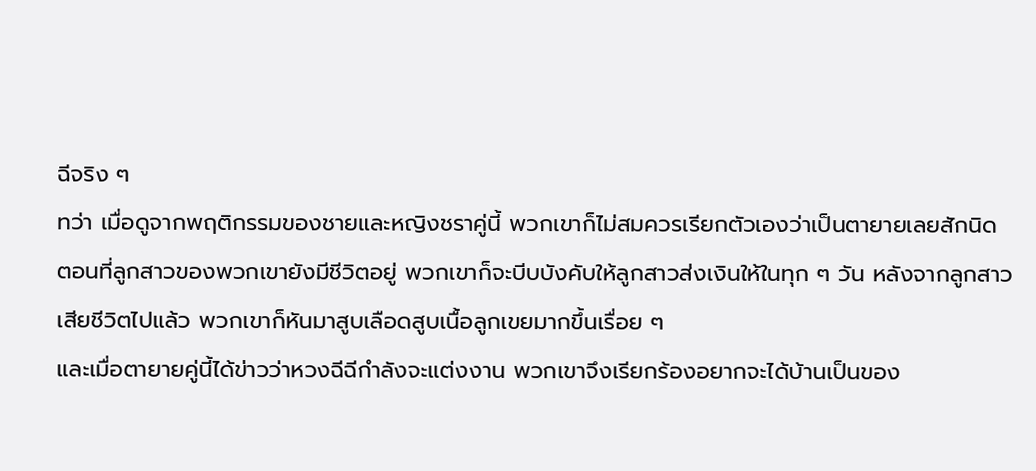ฉีจริง ๆ
ทว่า เมื่อดูจากพฤติกรรมของชายและหญิงชราคู่นี้ พวกเขาก็ไม่สมควรเรียกตัวเองว่าเป็นตายายเลยสักนิด
ตอนที่ลูกสาวของพวกเขายังมีชีวิตอยู่ พวกเขาก็จะบีบบังคับให้ลูกสาวส่งเงินให้ในทุก ๆ วัน หลังจากลูกสาวเสียชีวิตไปแล้ว พวกเขาก็หันมาสูบเลือดสูบเนื้อลูกเขยมากขึ้นเรื่อย ๆ
และเมื่อตายายคู่นี้ได้ข่าวว่าหวงฉีฉีกำลังจะแต่งงาน พวกเขาจึงเรียกร้องอยากจะได้บ้านเป็นของ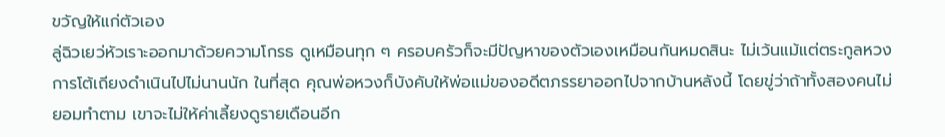ขวัญให้แก่ตัวเอง
ลู่ฉิวเยว่หัวเราะออกมาด้วยความโกรธ ดูเหมือนทุก ๆ ครอบครัวก็จะมีปัญหาของตัวเองเหมือนกันหมดสินะ ไม่เว้นแม้แต่ตระกูลหวง
การโต้เถียงดำเนินไปไม่นานนัก ในที่สุด คุณพ่อหวงก็บังคับให้พ่อแม่ของอดีตภรรยาออกไปจากบ้านหลังนี้ โดยขู่ว่าถ้าทั้งสองคนไม่ยอมทำตาม เขาจะไม่ให้ค่าเลี้ยงดูรายเดือนอีก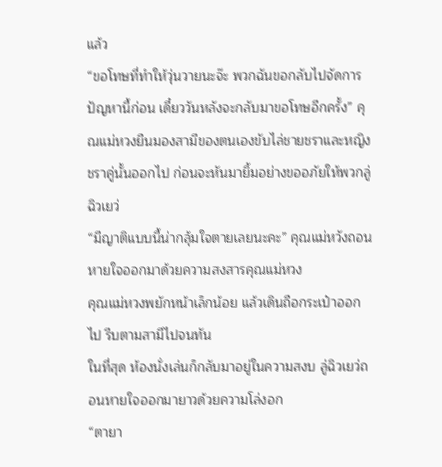แล้ว
“ขอโทษที่ทำให้วุ่นวายนะจ๊ะ พวกฉันขอกลับไปจัดการปัญหานี้ก่อน เดี๋ยววันหลังจะกลับมาขอโทษอีกครั้ง” คุณแม่หวงยืนมองสามีของตนเองขับไล่ชายชราและหญิงชราคู่นั้นออกไป ก่อนจะหันมายิ้มอย่างขออภัยให้พวกลู่ฉิวเยว่
“มีญาติแบบนี้น่ากลุ้มใจตายเลยนะคะ” คุณแม่หวังถอนหายใจออกมาด้วยความสงสารคุณแม่หวง
คุณแม่หวงพยักหน้าเล็กน้อย แล้วเดินถือกระเป๋าออกไป รีบตามสามีไปจนทัน
ในที่สุด ห้องนั่งเล่นก็กลับมาอยู่ในความสงบ ลู่ฉิวเยว่ถอนหายใจออกมายาวด้วยความโล่งอก
“ตายา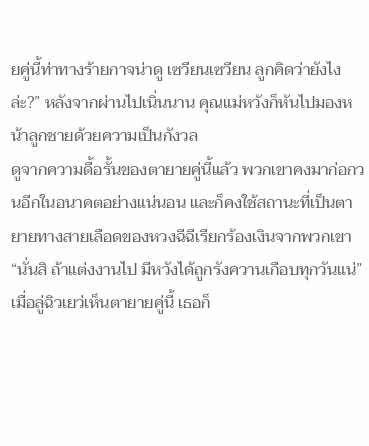ยคู่นี้ท่าทางร้ายกาจน่าดู เซวียนเซวียน ลูกคิดว่ายังไงล่ะ?” หลังจากผ่านไปเนิ่นนาน คุณแม่หวังก็หันไปมองหน้าลูกชายด้วยความเป็นกังวล
ดูจากความดื้อรั้นของตายายคู่นี้แล้ว พวกเขาคงมาก่อกวนอีกในอนาคตอย่างแน่นอน และก็คงใช้สถานะที่เป็นตายายทางสายเลือดของหวงฉีฉีเรียกร้องเงินจากพวกเขา
“นั่นสิ ถ้าแต่งงานไป มีหวังได้ถูกรังควานเกือบทุกวันแน่” เมื่อลู่ฉิวเยว่เห็นตายายคู่นี้ เธอก็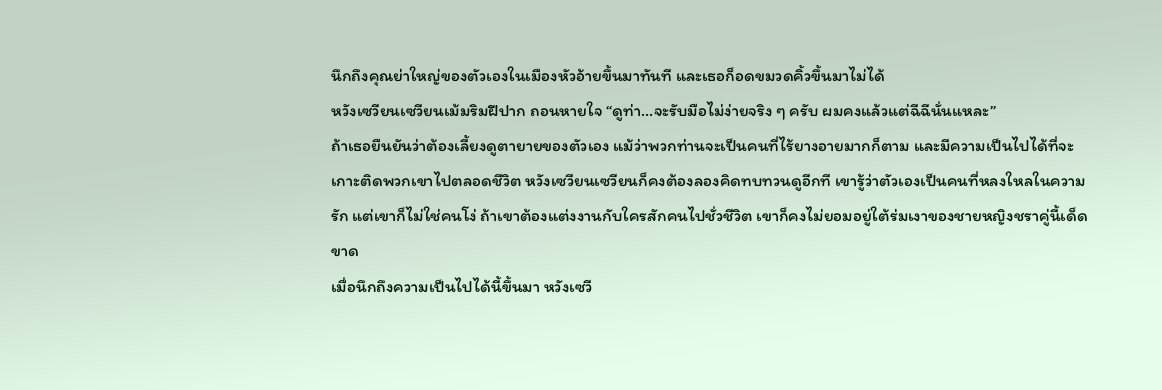นึกถึงคุณย่าใหญ่ของตัวเองในเมืองหัวอ้ายขึ้นมาทันที และเธอก็อดขมวดคิ้วขึ้นมาไม่ได้
หวังเซวียนเซวียนเม้มริมฝีปาก ถอนหายใจ “ดูท่า…จะรับมือไม่ง่ายจริง ๆ ครับ ผมคงแล้วแต่ฉีฉีนั่นแหละ”
ถ้าเธอยืนยันว่าต้องเลี้ยงดูตายายของตัวเอง แม้ว่าพวกท่านจะเป็นคนที่ไร้ยางอายมากก็ตาม และมีความเป็นไปได้ที่จะเกาะติดพวกเขาไปตลอดชีวิต หวังเซวียนเซวียนก็คงต้องลองคิดทบทวนดูอีกที เขารู้ว่าตัวเองเป็นคนที่หลงใหลในความรัก แต่เขาก็ไม่ใช่คนโง่ ถ้าเขาต้องแต่งงานกับใครสักคนไปชั่วชีวิต เขาก็คงไม่ยอมอยู่ใต้ร่มเงาของชายหญิงชราคู่นี้เด็ดขาด
เมื่อนึกถึงความเป็นไปได้นี้ขึ้นมา หวังเซวี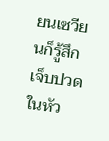ยนเซวียนก็รู้สึกเจ็บปวดในหัว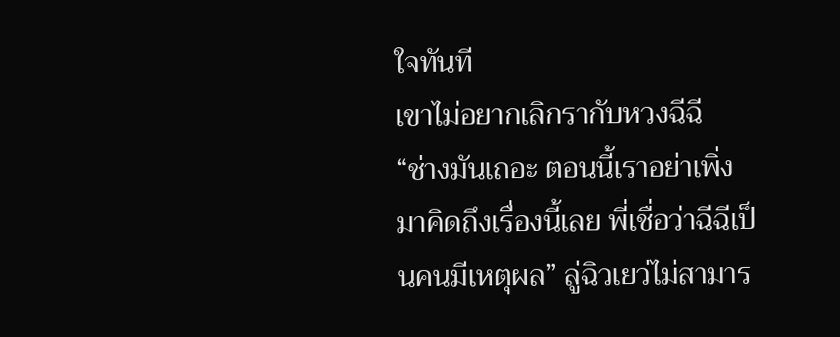ใจทันที
เขาไม่อยากเลิกรากับหวงฉีฉี
“ช่างมันเถอะ ตอนนี้เราอย่าเพิ่งมาคิดถึงเรื่องนี้เลย พี่เชื่อว่าฉีฉีเป็นคนมีเหตุผล” ลู่ฉิวเยว่ไม่สามาร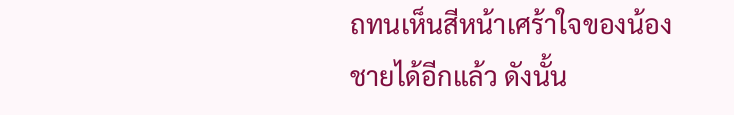ถทนเห็นสีหน้าเศร้าใจของน้องชายได้อีกแล้ว ดังนั้น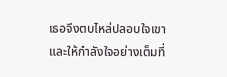เธอจึงตบไหล่ปลอบใจเขาและให้กำลังใจอย่างเต็มที่